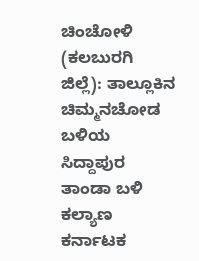ಚಿಂಚೋಳಿ (ಕಲಬುರಗಿ ಜಿಲ್ಲೆ): ತಾಲ್ಲೂಕಿನ ಚಿಮ್ಮನಚೋಡ ಬಳಿಯ ಸಿದ್ದಾಪುರ ತಾಂಡಾ ಬಳಿ ಕಲ್ಯಾಣ ಕರ್ನಾಟಕ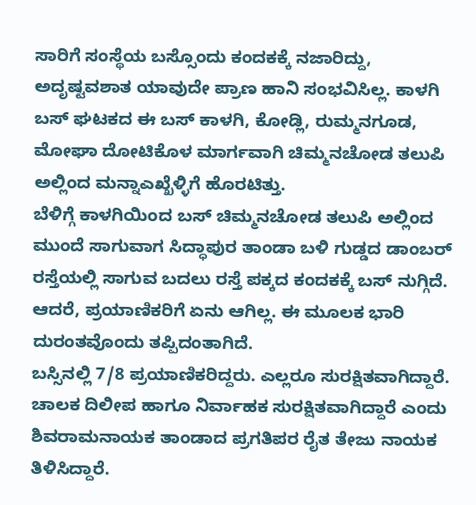ಸಾರಿಗೆ ಸಂಸ್ಥೆಯ ಬಸ್ಸೊಂದು ಕಂದಕಕ್ಕೆ ನಜಾರಿದ್ದು, ಅದೃಷ್ಟವಶಾತ ಯಾವುದೇ ಪ್ರಾಣ ಹಾನಿ ಸಂಭವಿಸಿಲ್ಲ. ಕಾಳಗಿ ಬಸ್ ಘಟಕದ ಈ ಬಸ್ ಕಾಳಗಿ, ಕೋಡ್ಲಿ, ರುಮ್ಮನಗೂಡ, ಮೋಘಾ ದೋಟಿಕೊಳ ಮಾರ್ಗವಾಗಿ ಚಿಮ್ಮನಚೋಡ ತಲುಪಿ ಅಲ್ಲಿಂದ ಮನ್ನಾಎಖ್ಖೆಳ್ಳಿಗೆ ಹೊರಟಿತ್ತು.
ಬೆಳಿಗ್ಗೆ ಕಾಳಗಿಯಿಂದ ಬಸ್ ಚಿಮ್ಮನಚೋಡ ತಲುಪಿ ಅಲ್ಲಿಂದ ಮುಂದೆ ಸಾಗುವಾಗ ಸಿದ್ಧಾಪುರ ತಾಂಡಾ ಬಳಿ ಗುಡ್ಡದ ಡಾಂಬರ್ ರಸ್ತೆಯಲ್ಲಿ ಸಾಗುವ ಬದಲು ರಸ್ತೆ ಪಕ್ಕದ ಕಂದಕಕ್ಕೆ ಬಸ್ ನುಗ್ಗಿದೆ. ಆದರೆ, ಪ್ರಯಾಣಿಕರಿಗೆ ಏನು ಆಗಿಲ್ಲ. ಈ ಮೂಲಕ ಭಾರಿ ದುರಂತವೊಂದು ತಪ್ಪಿದಂತಾಗಿದೆ.
ಬಸ್ಸಿನಲ್ಲಿ 7/8 ಪ್ರಯಾಣಿಕರಿದ್ದರು. ಎಲ್ಲರೂ ಸುರಕ್ಷಿತವಾಗಿದ್ದಾರೆ. ಚಾಲಕ ದಿಲೀಪ ಹಾಗೂ ನಿರ್ವಾಹಕ ಸುರಕ್ಷಿತವಾಗಿದ್ದಾರೆ ಎಂದು ಶಿವರಾಮನಾಯಕ ತಾಂಡಾದ ಪ್ರಗತಿಪರ ರೈತ ತೇಜು ನಾಯಕ ತಿಳಿಸಿದ್ದಾರೆ.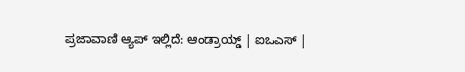ಪ್ರಜಾವಾಣಿ ಆ್ಯಪ್ ಇಲ್ಲಿದೆ: ಆಂಡ್ರಾಯ್ಡ್ | ಐಒಎಸ್ |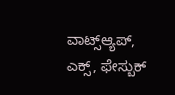ವಾಟ್ಸ್ಆ್ಯಪ್, ಎಕ್ಸ್, ಫೇಸ್ಬುಕ್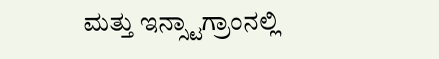ಮತ್ತು ಇನ್ಸ್ಟಾಗ್ರಾಂನಲ್ಲಿ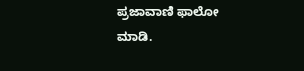ಪ್ರಜಾವಾಣಿ ಫಾಲೋ ಮಾಡಿ.